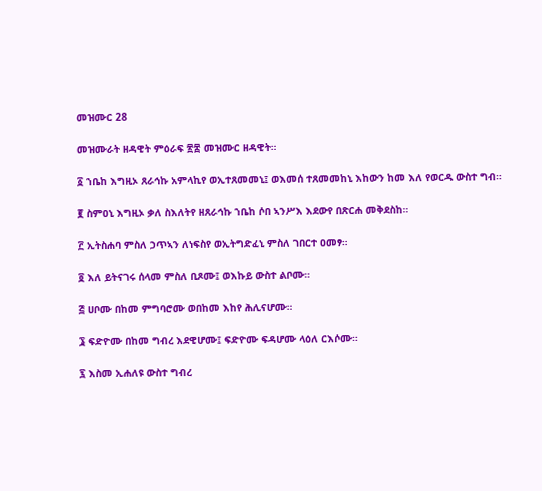መዝሙር 28

መዝሙራት ዘዳዊት ምዕራፍ ፳፰ መዝሙር ዘዳዊት።

፩ ኀቤከ እግዚኦ ጸራኅኩ አምላኪየ ወኢተጸመመኒ፤ ወእመሰ ተጸመመከኒ እከውን ከመ እለ የወርዱ ውስተ ግብ።

፪ ስምዐኒ እግዚኦ ቃለ ስእለትየ ዘጸራኅኩ ኀቤከ ሶበ ኣንሥእ እደውየ በጽርሐ መቅደስከ።

፫ ኢትስሐባ ምስለ ኃጥኣን ለነፍስየ ወኢትግድፈኒ ምስለ ገበርተ ዐመፃ።

፬ እለ ይትናገሩ ሰላመ ምስለ ቢጾሙ፤ ወእኩይ ውስተ ልቦሙ።

፭ ሀቦሙ በከመ ምግባሮሙ ወበከመ እከየ ሕሊናሆሙ።

፮ ፍድዮሙ በከመ ግብረ እደዊሆሙ፤ ፍድዮሙ ፍዳሆሙ ላዕለ ርእሶሙ።

፯ እስመ ኢሐለዩ ውስተ ግብረ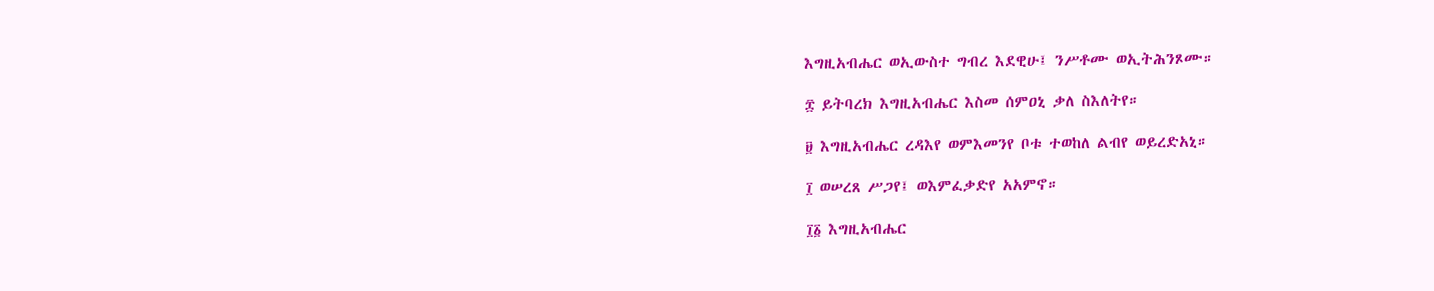እግዚአብሔር ወኢውስተ ግብረ እደዊሁ፤ ንሥቶሙ ወኢትሕንጾሙ።

፰ ይትባረክ እግዚአብሔር እስመ ሰምዐኒ ቃለ ስእለትየ።

፱ እግዚአብሔር ረዳእየ ወምእመንየ ቦቱ ተወከለ ልብየ ወይረድአኒ።

፲ ወሠረጸ ሥጋየ፤ ወእምፈቃድየ አአምኖ።

፲፩ እግዚአብሔር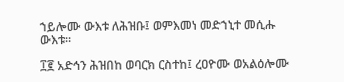ኀይሎሙ ውእቱ ለሕዝቡ፤ ወምእመነ መድኀኒተ መሲሑ ውእቱ።

፲፪ አድኅን ሕዝበከ ወባርክ ርስተከ፤ ረዐዮሙ ወአልዕሎሙ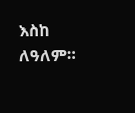እስከ ለዓለም።